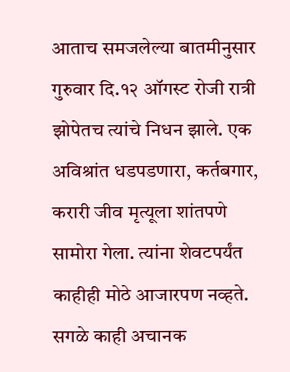आताच समजलेल्या बातमीनुसार गुरुवार दि.१२ ऑगस्ट रोजी रात्री झोपेतच त्यांचे निधन झाले. एक अविश्रांत धडपडणारा, कर्तबगार, करारी जीव मृत्यूला शांतपणे सामोरा गेला. त्यांना शेवटपर्यंत काहीही मोठे आजारपण नव्हते. सगळे काही अचानक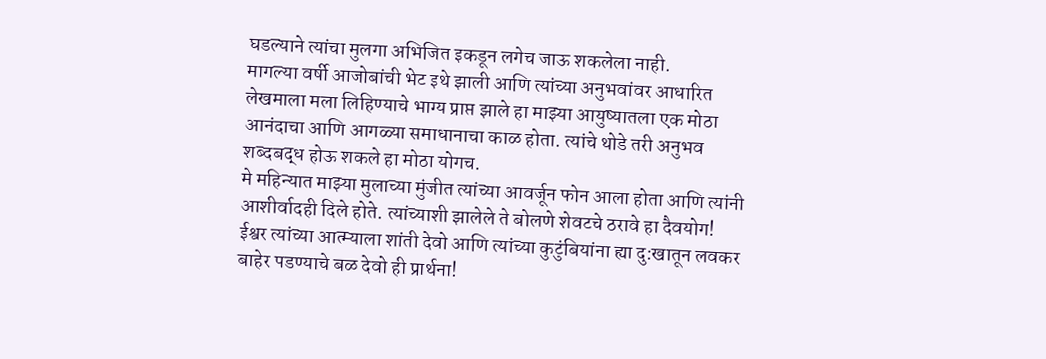घडल्याने त्यांचा मुलगा अभिजित इकडून लगेच जाऊ शकलेला नाही.
मागल्या वर्षी आजोबांची भेट इथे झाली आणि त्यांच्या अनुभवांवर आधारित लेखमाला मला लिहिण्याचे भाग्य प्राप्त झाले हा माझ्या आयुष्यातला एक मोठा आनंदाचा आणि आगळ्या समाधानाचा काळ होता. त्यांचे थोडे तरी अनुभव शब्दबद्ध होऊ शकले हा मोठा योगच.
मे महिन्यात माझ्या मुलाच्या मुंजीत त्यांच्या आवर्जून फोन आला होता आणि त्यांनी आशीर्वादही दिले होते. त्यांच्याशी झालेले ते बोलणे शेवटचे ठरावे हा दैवयोग!
ईश्वर त्यांच्या आत्म्याला शांती देवो आणि त्यांच्या कुटुंबियांना ह्या दु:खातून लवकर बाहेर पडण्याचे बळ देवो ही प्रार्थना!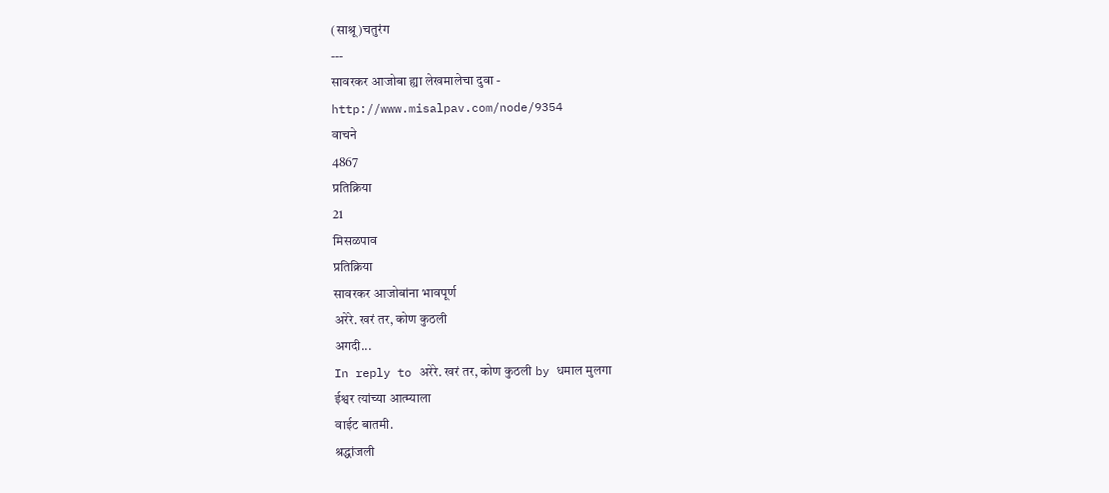(साश्रू)चतुरंग
---
सावरकर आजोबा ह्या लेखमालेचा दुवा -
http://www.misalpav.com/node/9354
वाचने
4867
प्रतिक्रिया
21
मिसळपाव
प्रतिक्रिया
सावरकर आजोबांना भावपूर्ण
अरेरे. खरं तर, कोण कुठली
अगदी...
In reply to अरेरे. खरं तर, कोण कुठली by धमाल मुलगा
ईश्वर त्यांच्या आत्म्याला
वाईट बातमी.
श्रद्धांजली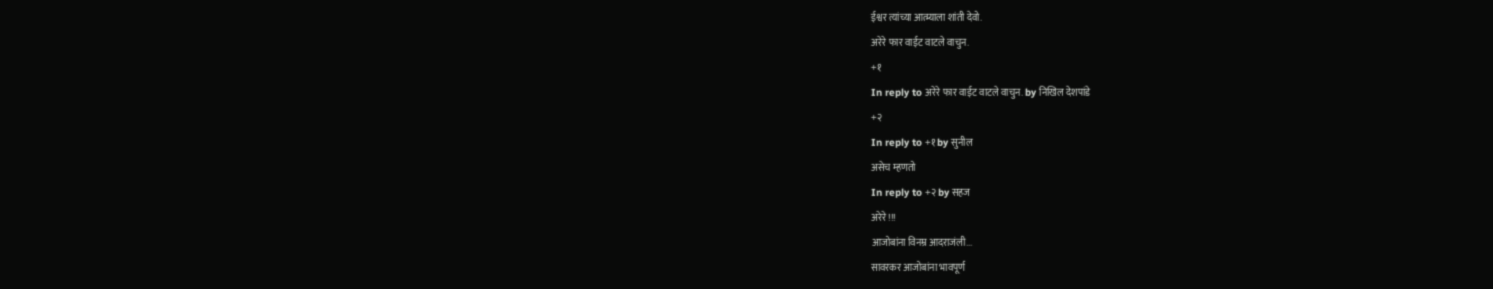ईश्वर त्यांच्या आत्म्याला शांती देवो.
अरेरे फार वाईट वाटले वाचुन.
+१
In reply to अरेरे फार वाईट वाटले वाचुन. by निखिल देशपांडे
+२
In reply to +१ by सुनील
असेच म्हणतो
In reply to +२ by सहज
अरेरे!!!
आजोबांना विनम्र आदराजंली...
सावरकर आजोबांना भावपूर्ण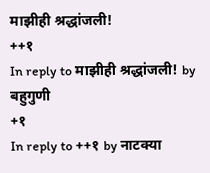माझीही श्रद्धांजली!
++१
In reply to माझीही श्रद्धांजली! by बहुगुणी
+१
In reply to ++१ by नाटक्या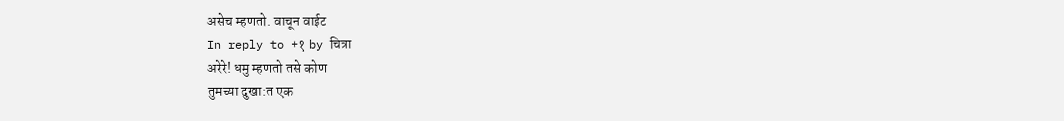असेच म्हणतो. वाचून वाईट
In reply to +१ by चित्रा
अरेरे! धमु म्हणतो तसे कोण
तुमच्या दुखा:त एक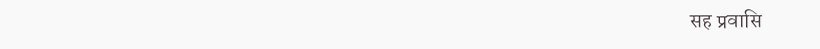सह प्रवासि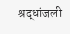श्रद्धांजली